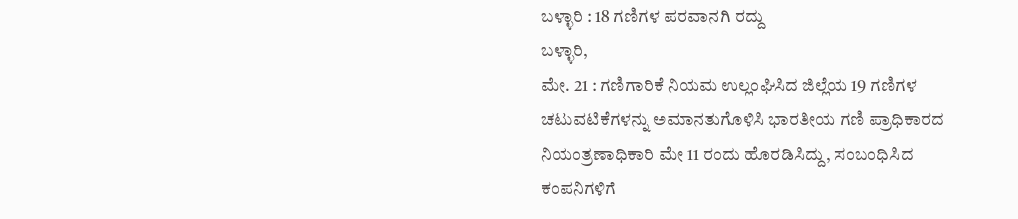ಬಳ್ಳಾರಿ : 18 ಗಣಿಗಳ ಪರವಾನಗಿ ರದ್ದು
ಬಳ್ಳಾರಿ,
ಮೇ. 21 : ಗಣಿಗಾರಿಕೆ ನಿಯಮ ಉಲ್ಲಂಘಿಸಿದ ಜಿಲ್ಲೆಯ 19 ಗಣಿಗಳ ಚಟುವಟಿಕೆಗಳನ್ನು ಅಮಾನತುಗೊಳಿಸಿ ಭಾರತೀಯ ಗಣಿ ಪ್ರಾಧಿಕಾರದ ನಿಯಂತ್ರಣಾಧಿಕಾರಿ ಮೇ 11 ರಂದು ಹೊರಡಿಸಿದ್ದು, ಸಂಬಂಧಿಸಿದ ಕಂಪನಿಗಳಿಗೆ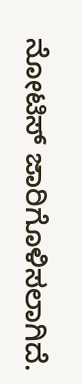ನೋಟಿಸ್ ಜಾರಿಗೊಳಿಸಲಾಗಿದೆ.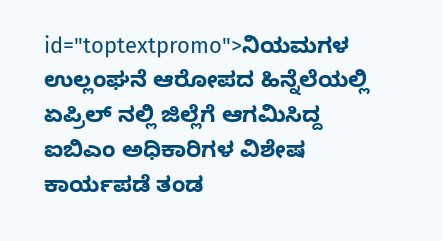id="toptextpromo">ನಿಯಮಗಳ
ಉಲ್ಲಂಘನೆ ಆರೋಪದ ಹಿನ್ನೆಲೆಯಲ್ಲಿ ಏಪ್ರಿಲ್ ನಲ್ಲಿ ಜಿಲ್ಲೆಗೆ ಆಗಮಿಸಿದ್ದ ಐಬಿಎಂ ಅಧಿಕಾರಿಗಳ ವಿಶೇಷ ಕಾರ್ಯಪಡೆ ತಂಡ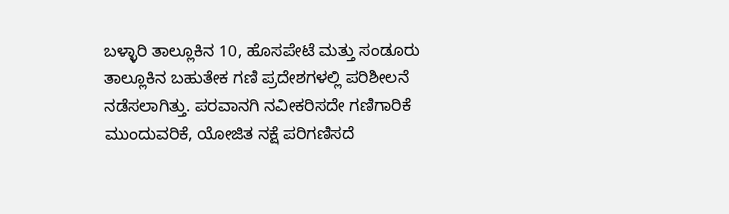ಬಳ್ಳಾರಿ ತಾಲ್ಲೂಕಿನ 10, ಹೊಸಪೇಟೆ ಮತ್ತು ಸಂಡೂರು ತಾಲ್ಲೂಕಿನ ಬಹುತೇಕ ಗಣಿ ಪ್ರದೇಶಗಳಲ್ಲಿ ಪರಿಶೀಲನೆ ನಡೆಸಲಾಗಿತ್ತು. ಪರವಾನಗಿ ನವೀಕರಿಸದೇ ಗಣಿಗಾರಿಕೆ ಮುಂದುವರಿಕೆ, ಯೋಜಿತ ನಕ್ಷೆ ಪರಿಗಣಿಸದೆ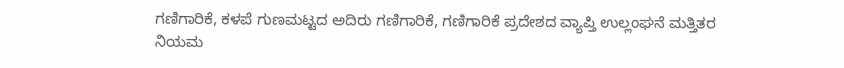ಗಣಿಗಾರಿಕೆ, ಕಳಪೆ ಗುಣಮಟ್ಟದ ಅದಿರು ಗಣಿಗಾರಿಕೆ, ಗಣಿಗಾರಿಕೆ ಪ್ರದೇಶದ ವ್ಯಾಪ್ತಿ ಉಲ್ಲಂಘನೆ ಮತ್ತಿತರ ನಿಯಮ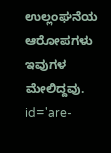ಉಲ್ಲಂಘನೆಯ ಆರೋಪಗಳು ಇವುಗಳ ಮೇಲಿದ್ದವು. id='are-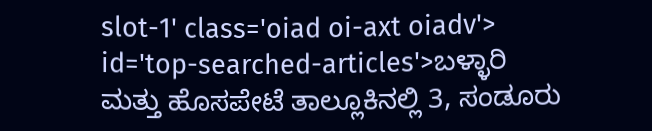slot-1' class='oiad oi-axt oiadv'> id='top-searched-articles'>ಬಳ್ಳಾರಿ
ಮತ್ತು ಹೊಸಪೇಟೆ ತಾಲ್ಲೂಕಿನಲ್ಲಿ 3, ಸಂಡೂರು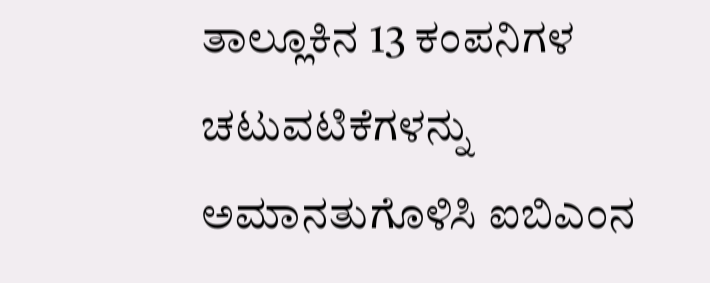ತಾಲ್ಲೂಕಿನ 13 ಕಂಪನಿಗಳ ಚಟುವಟಿಕೆಗಳನ್ನು ಅಮಾನತುಗೊಳಿಸಿ ಐಬಿಎಂನ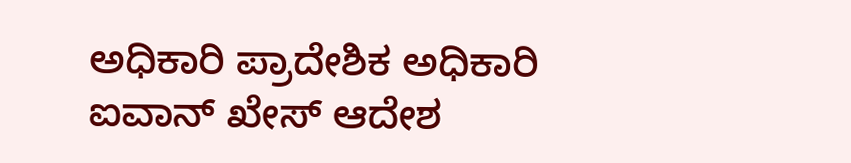ಅಧಿಕಾರಿ ಪ್ರಾದೇಶಿಕ ಅಧಿಕಾರಿ ಐವಾನ್ ಖೇಸ್ ಆದೇಶ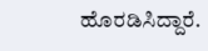ಹೊರಡಿಸಿದ್ದಾರೆ.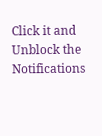Click it and Unblock the Notifications